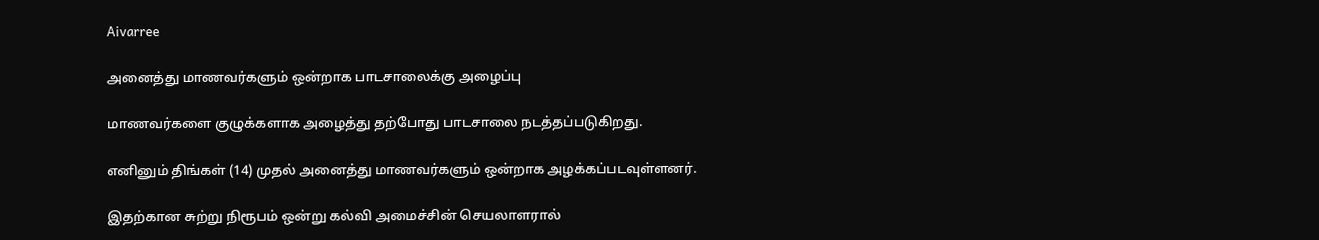Aivarree

அனைத்து மாணவர்களும் ஒன்றாக பாடசாலைக்கு அழைப்பு

மாணவர்களை குழுக்களாக அழைத்து தற்போது பாடசாலை நடத்தப்படுகிறது.

எனினும் திங்கள் (14) முதல் அனைத்து மாணவர்களும் ஒன்றாக அழக்கப்படவுள்ளனர்.

இதற்கான சுற்று நிரூபம் ஒன்று கல்வி அமைச்சின் செயலாளரால்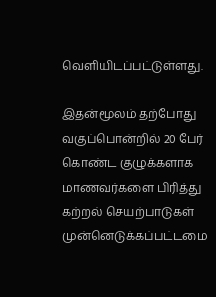வெளியிடப்பட்டுள்ளது.

இதன்மூலம் தற்போது வகுப்பொன்றில் 20 பேர் கொண்ட குழுக்களாக மாணவர்களை பிரித்து கற்றல் செயற்பாடுகள் முன்னெடுக்கப்பட்டமை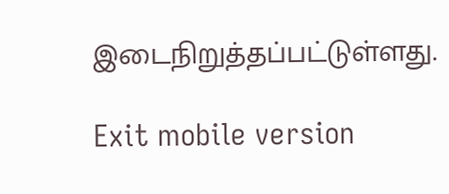இடைநிறுத்தப்பட்டுள்ளது.

Exit mobile version